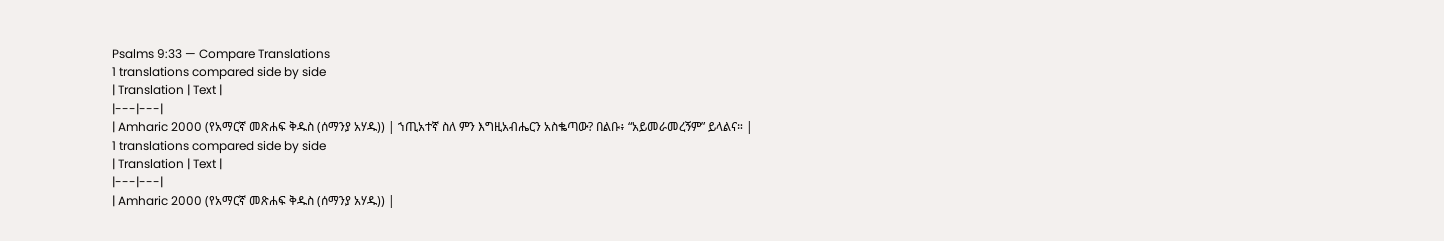Psalms 9:33 — Compare Translations
1 translations compared side by side
| Translation | Text |
|---|---|
| Amharic 2000 (የአማርኛ መጽሐፍ ቅዱስ (ሰማንያ አሃዱ)) | ኀጢአተኛ ስለ ምን እግዚአብሔርን አስቈጣው? በልቡ፥ “አይመራመረኝም” ይላልና። |
1 translations compared side by side
| Translation | Text |
|---|---|
| Amharic 2000 (የአማርኛ መጽሐፍ ቅዱስ (ሰማንያ አሃዱ)) |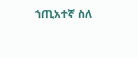ኀጢአተኛ ስለ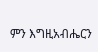ምን እግዚአብሔርን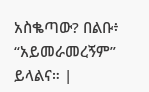አስቈጣው? በልቡ፥ “አይመራመረኝም” ይላልና። |